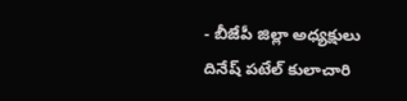- బీజేపీ జిల్లా అధ్యక్షులు దినేష్ పటేల్ కులాచారి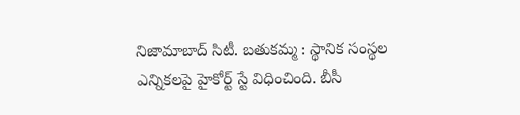నిజామాబాద్ సిటీ. బతుకమ్మ : స్థానిక సంస్థల ఎన్నికలపై హైకోర్ట్ స్టే విధించింది. బీసీ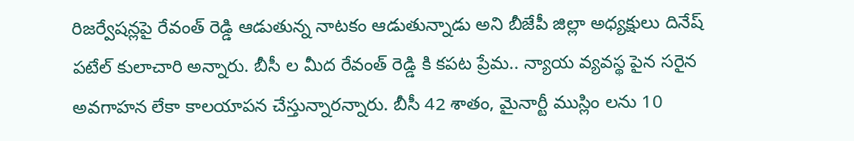రిజర్వేషన్లపై రేవంత్ రెడ్డి ఆడుతున్న నాటకం ఆడుతున్నాడు అని బీజేపీ జిల్లా అధ్యక్షులు దినేష్ పటేల్ కులాచారి అన్నారు. బీసీ ల మీద రేవంత్ రెడ్డి కి కపట ప్రేమ.. న్యాయ వ్యవస్థ పైన సరైన అవగాహన లేకా కాలయాపన చేస్తున్నారన్నారు. బీసీ 42 శాతం, మైనార్టీ ముస్లిం లను 10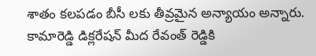శాతం కలపడం బీసీ లకు తీవ్రమైన అన్యాయం అన్నారు. కామారెడ్డి డిక్లరేషన్ మీద రేవంత్ రెడ్డికి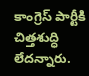కాంగ్రెస్ పార్టీకి చిత్తశుద్ధి లేదన్నారు.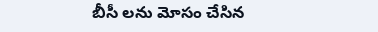బీసీ లను మోసం చేసిన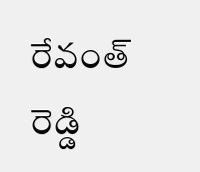రేవంత్ రెడ్డి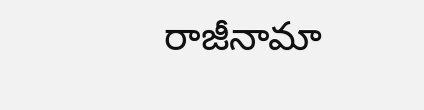రాజీనామా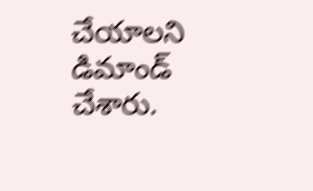చేయాలని డిమాండ్ చేశారు.